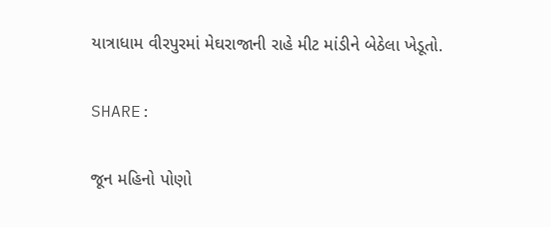યાત્રાધામ વીરપુરમાં મેઘરાજાની રાહે મીટ માંડીને બેઠેલા ખેડૂતો.

SHARE:

જૂન મહિનો પોણો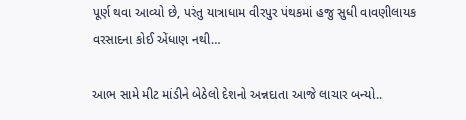પૂર્ણ થવા આવ્યો છે, પરંતુ યાત્રાધામ વીરપુર પંથકમાં હજુ સુધી વાવણીલાયક વરસાદના કોઈ એંધાણ નથી…

આભ સામે મીટ માંડીને બેઠેલો દેશનો અન્નદાતા આજે લાચાર બન્યો..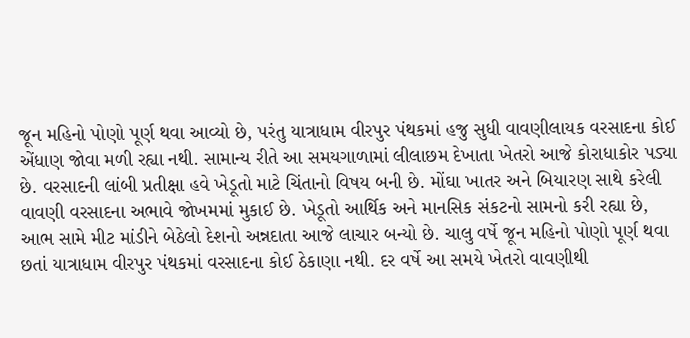જૂન મહિનો પોણો પૂર્ણ થવા આવ્યો છે, પરંતુ યાત્રાધામ વીરપુર પંથકમાં હજુ સુધી વાવણીલાયક વરસાદના કોઈ એંધાણ જોવા મળી રહ્યા નથી. સામાન્ય રીતે આ સમયગાળામાં લીલાછમ દેખાતા ખેતરો આજે કોરાધાકોર પડ્યા છે. વરસાદની લાંબી પ્રતીક્ષા હવે ખેડૂતો માટે ચિંતાનો વિષય બની છે. મોંઘા ખાતર અને બિયારણ સાથે કરેલી વાવણી વરસાદના અભાવે જોખમમાં મુકાઈ છે. ખેડૂતો આર્થિક અને માનસિક સંકટનો સામનો કરી રહ્યા છે,
આભ સામે મીટ માંડીને બેઠેલો દેશનો અન્નદાતા આજે લાચાર બન્યો છે. ચાલુ વર્ષે જૂન મહિનો પોણો પૂર્ણ થવા છતાં યાત્રાધામ વીરપુર પંથકમાં વરસાદના કોઈ ઠેકાણા નથી. દર વર્ષે આ સમયે ખેતરો વાવણીથી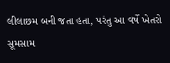લીલાછમ બની જતા હતા, પરંતુ આ વર્ષે ખેતરો સૂમસામ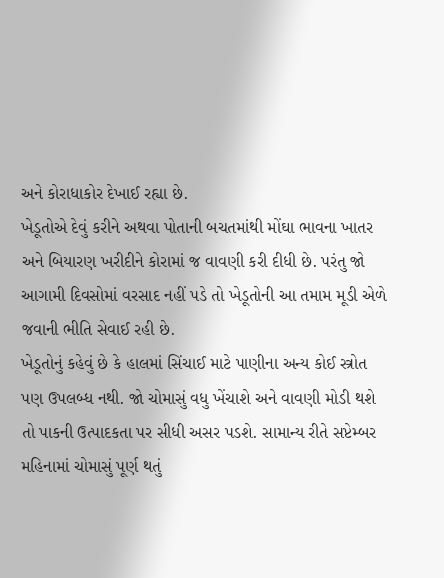અને કોરાધાકોર દેખાઈ રહ્યા છે.
ખેડૂતોએ દેવું કરીને અથવા પોતાની બચતમાંથી મોંઘા ભાવના ખાતર અને બિયારણ ખરીદીને કોરામાં જ વાવણી કરી દીધી છે. પરંતુ જો આગામી દિવસોમાં વરસાદ નહીં પડે તો ખેડૂતોની આ તમામ મૂડી એળે જવાની ભીતિ સેવાઈ રહી છે.
ખેડૂતોનું કહેવું છે કે હાલમાં સિંચાઈ માટે પાણીના અન્ય કોઈ સ્ત્રોત પણ ઉપલબ્ધ નથી. જો ચોમાસું વધુ ખેંચાશે અને વાવણી મોડી થશે તો પાકની ઉત્પાદકતા પર સીધી અસર પડશે. સામાન્ય રીતે સપ્ટેમ્બર મહિનામાં ચોમાસું પૂર્ણ થતું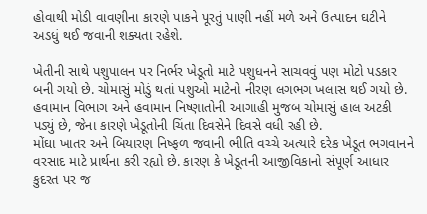હોવાથી મોડી વાવણીના કારણે પાકને પૂરતું પાણી નહીં મળે અને ઉત્પાદન ઘટીને અડધું થઈ જવાની શક્યતા રહેશે.

ખેતીની સાથે પશુપાલન પર નિર્ભર ખેડૂતો માટે પશુધનને સાચવવું પણ મોટો પડકાર બની ગયો છે. ચોમાસું મોડું થતાં પશુઓ માટેનો નીરણ લગભગ ખલાસ થઈ ગયો છે. હવામાન વિભાગ અને હવામાન નિષ્ણાતોની આગાહી મુજબ ચોમાસું હાલ અટકી પડ્યું છે, જેના કારણે ખેડૂતોની ચિંતા દિવસેને દિવસે વધી રહી છે.
મોંઘા ખાતર અને બિયારણ નિષ્ફળ જવાની ભીતિ વચ્ચે અત્યારે દરેક ખેડૂત ભગવાનને વરસાદ માટે પ્રાર્થના કરી રહ્યો છે. કારણ કે ખેડૂતની આજીવિકાનો સંપૂર્ણ આધાર કુદરત પર જ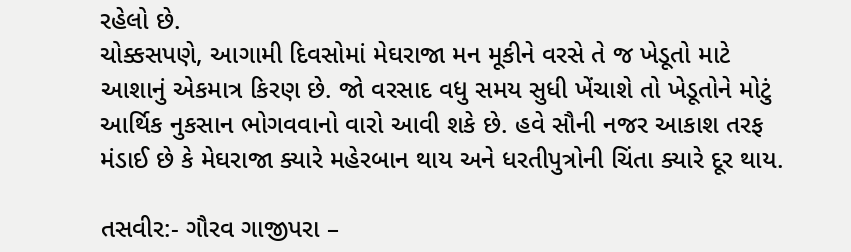રહેલો છે.
ચોક્કસપણે, આગામી દિવસોમાં મેઘરાજા મન મૂકીને વરસે તે જ ખેડૂતો માટે આશાનું એકમાત્ર કિરણ છે. જો વરસાદ વધુ સમય સુધી ખેંચાશે તો ખેડૂતોને મોટું આર્થિક નુકસાન ભોગવવાનો વારો આવી શકે છે. હવે સૌની નજર આકાશ તરફ મંડાઈ છે કે મેઘરાજા ક્યારે મહેરબાન થાય અને ધરતીપુત્રોની ચિંતા ક્યારે દૂર થાય.

તસવીર:- ગૌરવ ગાજીપરા –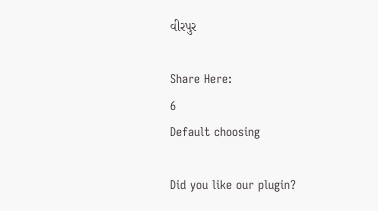વીરપુર

Share Here:
6
Default choosing

Did you like our plugin?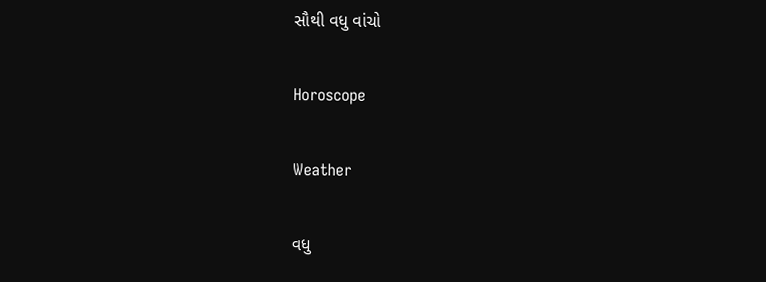સૌથી વધુ વાંચો

Horoscope

Weather

વધુ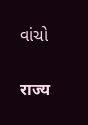વાંચો

राज्य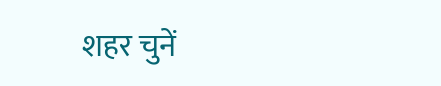शहर चुनें